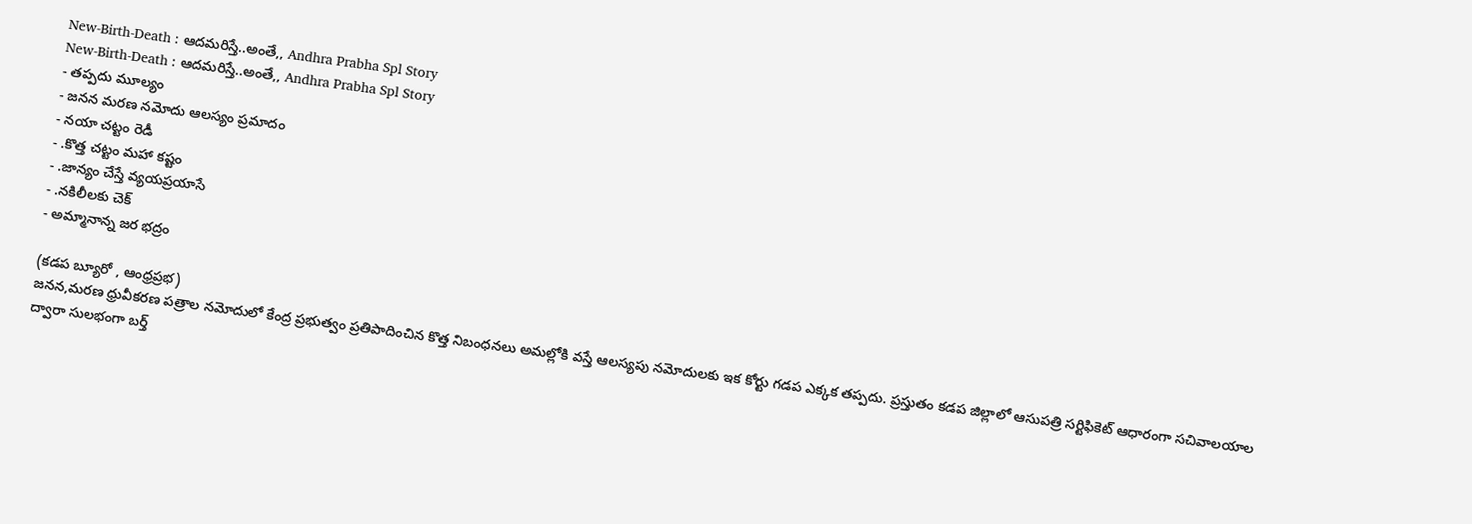New-Birth-Death : ఆదమరిస్తే..అంతే,, Andhra Prabha Spl Story
New-Birth-Death : ఆదమరిస్తే..అంతే,, Andhra Prabha Spl Story
- తప్పదు మూల్యం
- జనన మరణ నమోదు ఆలస్యం ప్రమాదం
- నయా చట్టం రెడీ
- .కొత్త చట్టం మహా కష్టం
- .జాన్యం చేస్తే వ్యయప్రయాసే
- .నకిలీలకు చెక్
- అమ్మానాన్న జర భద్రం

(కడప బ్యూరో , ఆంధ్రప్రభ)
జనన,మరణ ధ్రువీకరణ పత్రాల నమోదులో కేంద్ర ప్రభుత్వం ప్రతిపాదించిన కొత్త నిబంధనలు అమల్లోకి వస్తే ఆలస్యపు నమోదులకు ఇక కోర్టు గడప ఎక్కక తప్పదు. ప్రస్తుతం కడప జిల్లాలో ఆసుపత్రి సర్టిఫికెట్ ఆధారంగా సచివాలయాల ద్వారా సులభంగా బర్త్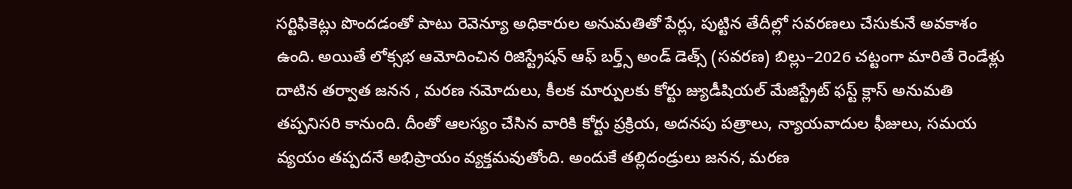సర్టిఫికెట్లు పొందడంతో పాటు రెవెన్యూ అధికారుల అనుమతితో పేర్లు, పుట్టిన తేదీల్లో సవరణలు చేసుకునే అవకాశం ఉంది. అయితే లోక్సభ ఆమోదించిన రిజిస్ట్రేషన్ ఆఫ్ బర్త్స్ అండ్ డెత్స్ (సవరణ) బిల్లు–2026 చట్టంగా మారితే రెండేళ్లు దాటిన తర్వాత జనన , మరణ నమోదులు, కీలక మార్పులకు కోర్టు జ్యుడీషియల్ మేజిస్ట్రేట్ ఫస్ట్ క్లాస్ అనుమతి తప్పనిసరి కానుంది. దీంతో ఆలస్యం చేసిన వారికి కోర్టు ప్రక్రియ, అదనపు పత్రాలు, న్యాయవాదుల ఫీజులు, సమయ వ్యయం తప్పదనే అభిప్రాయం వ్యక్తమవుతోంది. అందుకే తల్లిదండ్రులు జనన, మరణ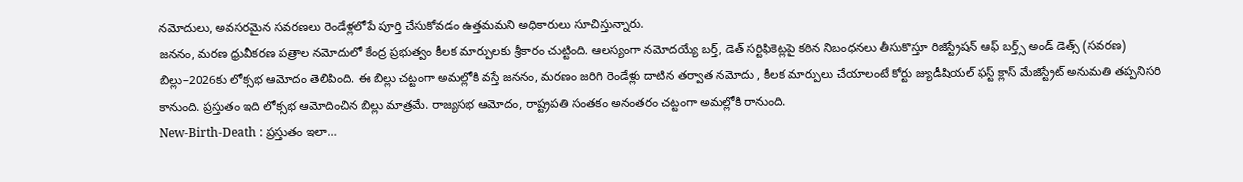నమోదులు, అవసరమైన సవరణలు రెండేళ్లలోపే పూర్తి చేసుకోవడం ఉత్తమమని అధికారులు సూచిస్తున్నారు.
జననం, మరణ ధ్రువీకరణ పత్రాల నమోదులో కేంద్ర ప్రభుత్వం కీలక మార్పులకు శ్రీకారం చుట్టింది. ఆలస్యంగా నమోదయ్యే బర్త్, డెత్ సర్టిఫికెట్లపై కఠిన నిబంధనలు తీసుకొస్తూ రిజిస్ట్రేషన్ ఆఫ్ బర్త్స్ అండ్ డెత్స్ (సవరణ) బిల్లు–2026కు లోక్సభ ఆమోదం తెలిపింది. ఈ బిల్లు చట్టంగా అమల్లోకి వస్తే జననం, మరణం జరిగి రెండేళ్లు దాటిన తర్వాత నమోదు , కీలక మార్పులు చేయాలంటే కోర్టు జ్యుడీషియల్ ఫస్ట్ క్లాస్ మేజిస్ట్రేట్ అనుమతి తప్పనిసరి కానుంది. ప్రస్తుతం ఇది లోక్సభ ఆమోదించిన బిల్లు మాత్రమే. రాజ్యసభ ఆమోదం, రాష్ట్రపతి సంతకం అనంతరం చట్టంగా అమల్లోకి రానుంది.
New-Birth-Death : ప్రస్తుతం ఇలా…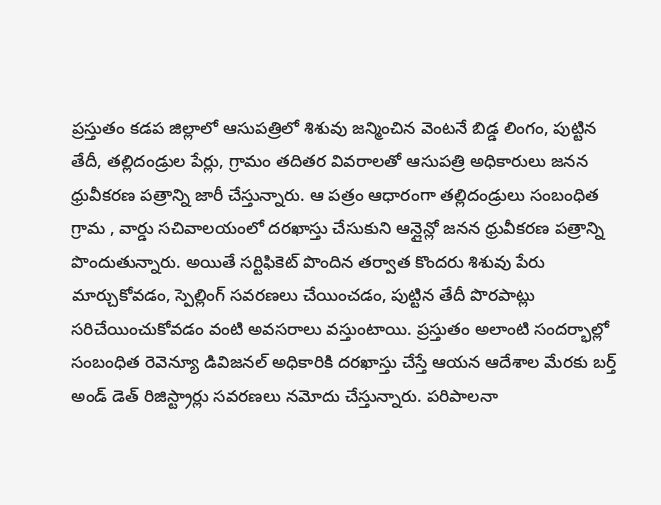ప్రస్తుతం కడప జిల్లాలో ఆసుపత్రిలో శిశువు జన్మించిన వెంటనే బిడ్డ లింగం, పుట్టిన తేదీ, తల్లిదండ్రుల పేర్లు, గ్రామం తదితర వివరాలతో ఆసుపత్రి అధికారులు జనన ధ్రువీకరణ పత్రాన్ని జారీ చేస్తున్నారు. ఆ పత్రం ఆధారంగా తల్లిదండ్రులు సంబంధిత గ్రామ , వార్డు సచివాలయంలో దరఖాస్తు చేసుకుని ఆన్లైన్లో జనన ధ్రువీకరణ పత్రాన్ని పొందుతున్నారు. అయితే సర్టిఫికెట్ పొందిన తర్వాత కొందరు శిశువు పేరు మార్చుకోవడం, స్పెల్లింగ్ సవరణలు చేయించడం, పుట్టిన తేదీ పొరపాట్లు సరిచేయించుకోవడం వంటి అవసరాలు వస్తుంటాయి. ప్రస్తుతం అలాంటి సందర్భాల్లో సంబంధిత రెవెన్యూ డివిజనల్ అధికారికి దరఖాస్తు చేస్తే ఆయన ఆదేశాల మేరకు బర్త్ అండ్ డెత్ రిజిస్ట్రార్లు సవరణలు నమోదు చేస్తున్నారు. పరిపాలనా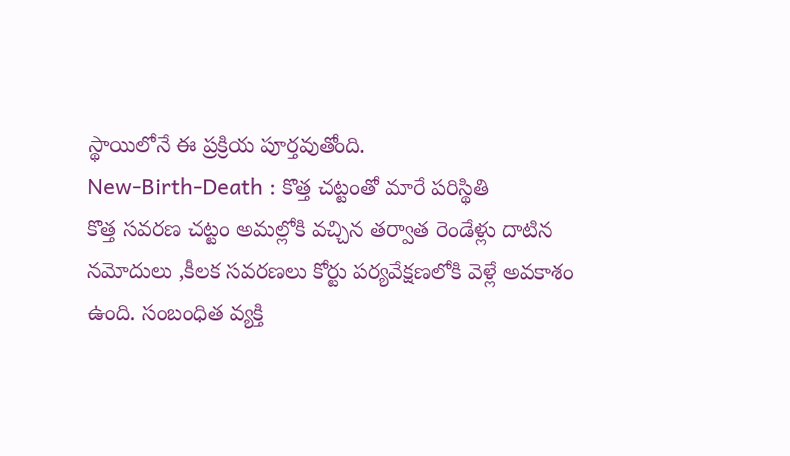స్థాయిలోనే ఈ ప్రక్రియ పూర్తవుతోంది.
New-Birth-Death : కొత్త చట్టంతో మారే పరిస్థితి
కొత్త సవరణ చట్టం అమల్లోకి వచ్చిన తర్వాత రెండేళ్లు దాటిన నమోదులు ,కీలక సవరణలు కోర్టు పర్యవేక్షణలోకి వెళ్లే అవకాశం ఉంది. సంబంధిత వ్యక్తి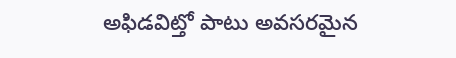అఫిడవిట్తో పాటు అవసరమైన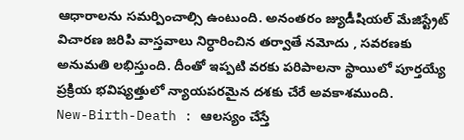ఆధారాలను సమర్పించాల్సి ఉంటుంది. అనంతరం జ్యుడీషియల్ మేజిస్ట్రేట్ విచారణ జరిపి వాస్తవాలు నిర్ధారించిన తర్వాతే నమోదు , సవరణకు అనుమతి లభిస్తుంది. దీంతో ఇప్పటి వరకు పరిపాలనా స్థాయిలో పూర్తయ్యే ప్రక్రియ భవిష్యత్తులో న్యాయపరమైన దశకు చేరే అవకాశముంది.
New-Birth-Death : ఆలస్యం చేస్తే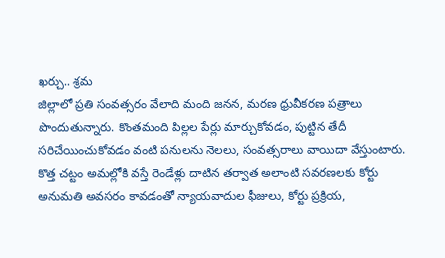ఖర్చు.. శ్రమ
జిల్లాలో ప్రతి సంవత్సరం వేలాది మంది జనన, మరణ ధ్రువీకరణ పత్రాలు పొందుతున్నారు. కొంతమంది పిల్లల పేర్లు మార్చుకోవడం, పుట్టిన తేదీ సరిచేయించుకోవడం వంటి పనులను నెలలు, సంవత్సరాలు వాయిదా వేస్తుంటారు. కొత్త చట్టం అమల్లోకి వస్తే రెండేళ్లు దాటిన తర్వాత అలాంటి సవరణలకు కోర్టు అనుమతి అవసరం కావడంతో న్యాయవాదుల ఫీజులు, కోర్టు ప్రక్రియ,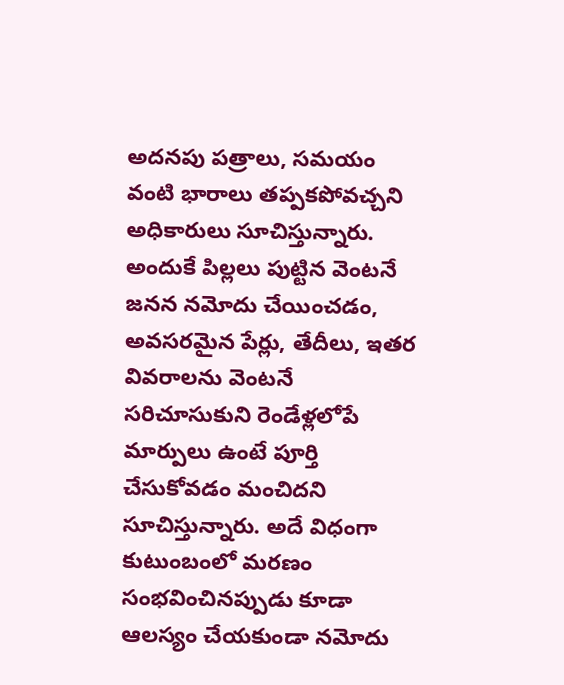అదనపు పత్రాలు, సమయం వంటి భారాలు తప్పకపోవచ్చని అధికారులు సూచిస్తున్నారు. అందుకే పిల్లలు పుట్టిన వెంటనే జనన నమోదు చేయించడం, అవసరమైన పేర్లు, తేదీలు, ఇతర వివరాలను వెంటనే సరిచూసుకుని రెండేళ్లలోపే మార్పులు ఉంటే పూర్తి చేసుకోవడం మంచిదని సూచిస్తున్నారు. అదే విధంగా కుటుంబంలో మరణం సంభవించినప్పుడు కూడా ఆలస్యం చేయకుండా నమోదు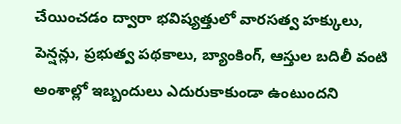చేయించడం ద్వారా భవిష్యత్తులో వారసత్వ హక్కులు, పెన్షన్లు, ప్రభుత్వ పథకాలు, బ్యాంకింగ్, ఆస్తుల బదిలీ వంటి అంశాల్లో ఇబ్బందులు ఎదురుకాకుండా ఉంటుందని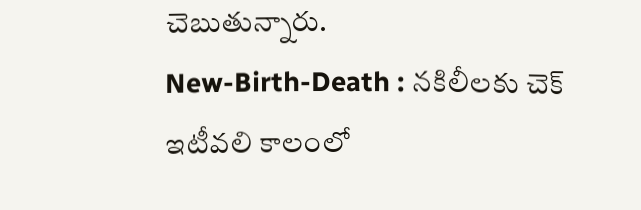చెబుతున్నారు.
New-Birth-Death : నకిలీలకు చెక్
ఇటీవలి కాలంలో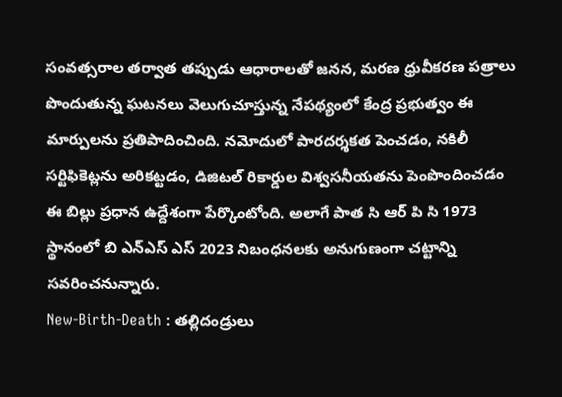సంవత్సరాల తర్వాత తప్పుడు ఆధారాలతో జనన, మరణ ధ్రువీకరణ పత్రాలు పొందుతున్న ఘటనలు వెలుగుచూస్తున్న నేపథ్యంలో కేంద్ర ప్రభుత్వం ఈ మార్పులను ప్రతిపాదించింది. నమోదులో పారదర్శకత పెంచడం, నకిలీ సర్టిఫికెట్లను అరికట్టడం, డిజిటల్ రికార్డుల విశ్వసనీయతను పెంపొందించడం ఈ బిల్లు ప్రధాన ఉద్దేశంగా పేర్కొంటోంది. అలాగే పాత సి ఆర్ పి సి 1973 స్థానంలో బి ఎన్ఎస్ ఎస్ 2023 నిబంధనలకు అనుగుణంగా చట్టాన్ని సవరించనున్నారు.
New-Birth-Death : తల్లిదండ్రులు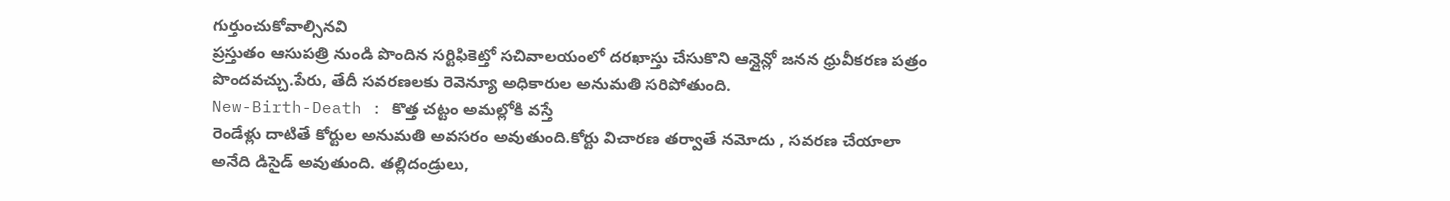గుర్తుంచుకోవాల్సినవి
ప్రస్తుతం ఆసుపత్రి నుండి పొందిన సర్టిఫికెట్తో సచివాలయంలో దరఖాస్తు చేసుకొని ఆన్లైన్లో జనన ధ్రువీకరణ పత్రం పొందవచ్చు.పేరు, తేదీ సవరణలకు రెవెన్యూ అధికారుల అనుమతి సరిపోతుంది.
New-Birth-Death : కొత్త చట్టం అమల్లోకి వస్తే
రెండేళ్లు దాటితే కోర్టుల అనుమతి అవసరం అవుతుంది.కోర్టు విచారణ తర్వాతే నమోదు , సవరణ చేయాలా అనేది డిసైడ్ అవుతుంది. తల్లిదండ్రులు,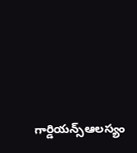గార్డియన్స్ఆలస్యం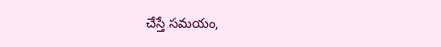చేస్తే సమయం,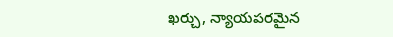ఖర్చు, న్యాయపరమైన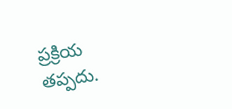ప్రక్రియ తప్పదు.